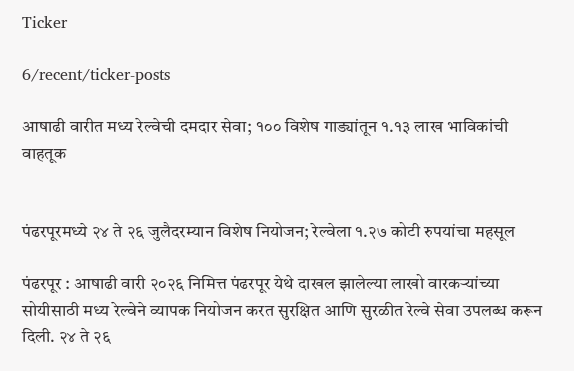Ticker

6/recent/ticker-posts

आषाढी वारीत मध्य रेल्वेची दमदार सेवा; १०० विशेष गाड्यांतून १.१३ लाख भाविकांची वाहतूक


पंढरपूरमध्ये २४ ते २६ जुलैदरम्यान विशेष नियोजन; रेल्वेला १.२७ कोटी रुपयांचा महसूल

पंढरपूर : आषाढी वारी २०२६ निमित्त पंढरपूर येथे दाखल झालेल्या लाखो वारकऱ्यांच्या सोयीसाठी मध्य रेल्वेने व्यापक नियोजन करत सुरक्षित आणि सुरळीत रेल्वे सेवा उपलब्ध करून दिली. २४ ते २६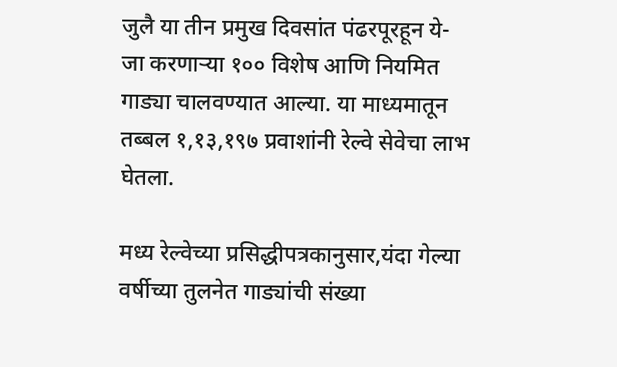जुलै या तीन प्रमुख दिवसांत पंढरपूरहून ये-जा करणाऱ्या १०० विशेष आणि नियमित गाड्या चालवण्यात आल्या. या माध्यमातून तब्बल १,१३,१९७ प्रवाशांनी रेल्वे सेवेचा लाभ घेतला.

मध्य रेल्वेच्या प्रसिद्धीपत्रकानुसार,यंदा गेल्या वर्षीच्या तुलनेत गाड्यांची संख्या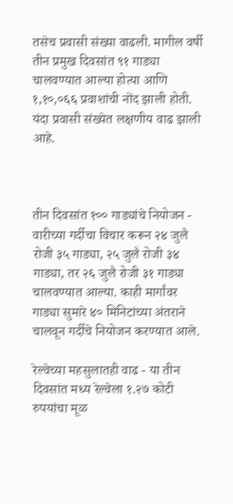तसेच प्रवासी संख्या वाढली. मागील वर्षी तीन प्रमुख दिवसांत ९१ गाड्या चालवण्यात आल्या होत्या आणि १,१०,०६६ प्रवाशांची नोंद झाली होती. यंदा प्रवासी संख्येत लक्षणीय वाढ झाली आहे.



तीन दिवसांत १०० गाड्यांचे नियोजन - वारीच्या गर्दीचा विचार करून २४ जुलै रोजी ३५ गाड्या, २५ जुलै रोजी ३४ गाड्या, तर २६ जुलै रोजी ३१ गाड्या चालवण्यात आल्या. काही मार्गांवर गाड्या सुमारे ४० मिनिटांच्या अंतराने चालवून गर्दीचे नियोजन करण्यात आले.

रेल्वेच्या महसुलातही वाढ - या तीन दिवसांत मध्य रेल्वेला १.२७ कोटी रुपयांचा मूळ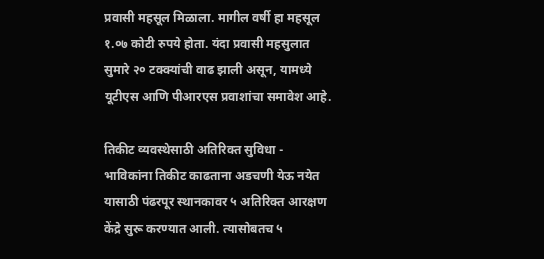प्रवासी महसूल मिळाला. मागील वर्षी हा महसूल १.०७ कोटी रुपये होता. यंदा प्रवासी महसुलात सुमारे २० टक्क्यांची वाढ झाली असून, यामध्ये यूटीएस आणि पीआरएस प्रवाशांचा समावेश आहे.

तिकीट व्यवस्थेसाठी अतिरिक्त सुविधा - भाविकांना तिकीट काढताना अडचणी येऊ नयेत यासाठी पंढरपूर स्थानकावर ५ अतिरिक्त आरक्षण केंद्रे सुरू करण्यात आली. त्यासोबतच ५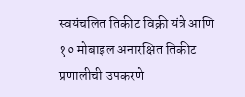स्वयंचलित तिकीट विक्री यंत्रे आणि १० मोबाइल अनारक्षित तिकीट प्रणालीची उपकरणे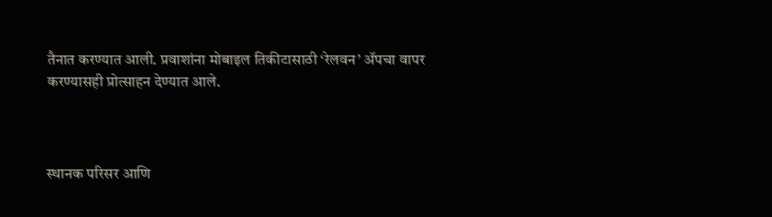तैनात करण्यात आली. प्रवाशांना मोबाइल तिकीटासाठी ‘रेलवन’ ॲपचा वापर करण्यासही प्रोत्साहन देण्यात आले.



स्थानक परिसर आणि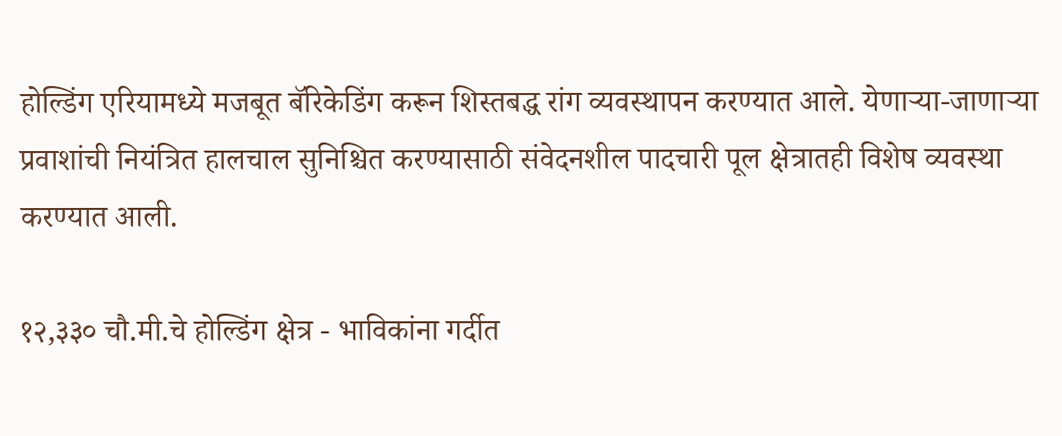होल्डिंग एरियामध्ये मजबूत बॅरिकेडिंग करून शिस्तबद्ध रांग व्यवस्थापन करण्यात आले. येणाऱ्या-जाणाऱ्या प्रवाशांची नियंत्रित हालचाल सुनिश्चित करण्यासाठी संवेदनशील पादचारी पूल क्षेत्रातही विशेष व्यवस्था करण्यात आली.

१२,३३० चौ.मी.चे होल्डिंग क्षेत्र - भाविकांना गर्दीत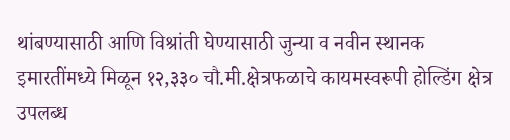थांबण्यासाठी आणि विश्रांती घेण्यासाठी जुन्या व नवीन स्थानक इमारतींमध्ये मिळून १२,३३० चौ.मी.क्षेत्रफळाचे कायमस्वरूपी होल्डिंग क्षेत्र उपलब्ध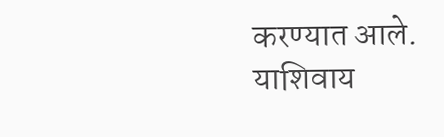करण्यात आले. याशिवाय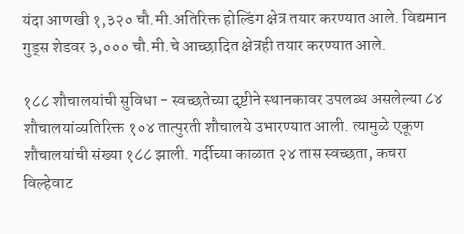यंदा आणखी १,३२० चौ.मी.अतिरिक्त होल्डिंग क्षेत्र तयार करण्यात आले. विद्यमान गुड्स शेडवर ३,००० चौ.मी.चे आच्छादित क्षेत्रही तयार करण्यात आले.

१८८ शौचालयांची सुविधा - स्वच्छतेच्या दृष्टीने स्थानकावर उपलब्ध असलेल्या ८४ शौचालयांव्यतिरिक्त १०४ तात्पुरती शौचालये उभारण्यात आली. त्यामुळे एकूण शौचालयांची संख्या १८८ झाली. गर्दीच्या काळात २४ तास स्वच्छता, कचरा विल्हेवाट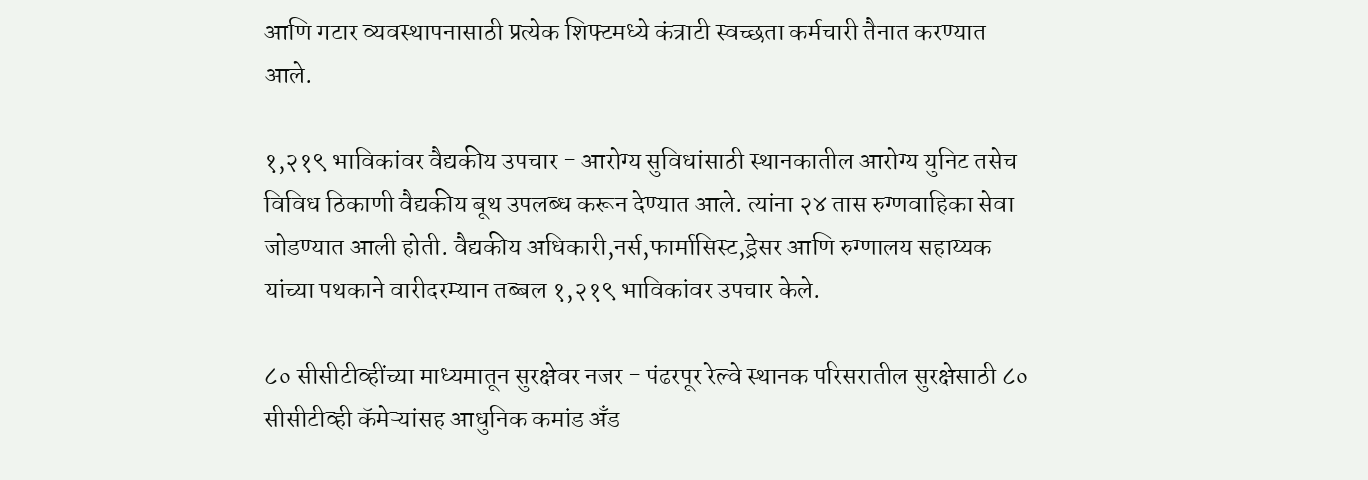आणि गटार व्यवस्थापनासाठी प्रत्येक शिफ्टमध्ये कंत्राटी स्वच्छता कर्मचारी तैनात करण्यात आले.

१,२१९ भाविकांवर वैद्यकीय उपचार - आरोग्य सुविधांसाठी स्थानकातील आरोग्य युनिट तसेच विविध ठिकाणी वैद्यकीय बूथ उपलब्ध करून देण्यात आले. त्यांना २४ तास रुग्णवाहिका सेवा जोडण्यात आली होती. वैद्यकीय अधिकारी,नर्स,फार्मासिस्ट,ड्रेसर आणि रुग्णालय सहाय्यक यांच्या पथकाने वारीदरम्यान तब्बल १,२१९ भाविकांवर उपचार केले.

८० सीसीटीव्हींच्या माध्यमातून सुरक्षेवर नजर - पंढरपूर रेल्वे स्थानक परिसरातील सुरक्षेसाठी ८० सीसीटीव्ही कॅमेऱ्यांसह आधुनिक कमांड अँड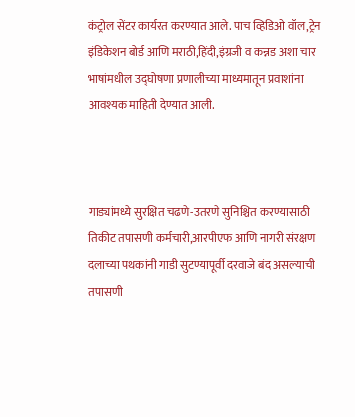कंट्रोल सेंटर कार्यरत करण्यात आले. पाच व्हिडिओ वॉल,ट्रेन इंडिकेशन बोर्ड आणि मराठी,हिंदी,इंग्रजी व कन्नड अशा चार भाषांमधील उद्घोषणा प्रणालीच्या माध्यमातून प्रवाशांना आवश्यक माहिती देण्यात आली.



गाड्यांमध्ये सुरक्षित चढणे-उतरणे सुनिश्चित करण्यासाठी तिकीट तपासणी कर्मचारी,आरपीएफ आणि नागरी संरक्षण दलाच्या पथकांनी गाडी सुटण्यापूर्वी दरवाजे बंद असल्याची तपासणी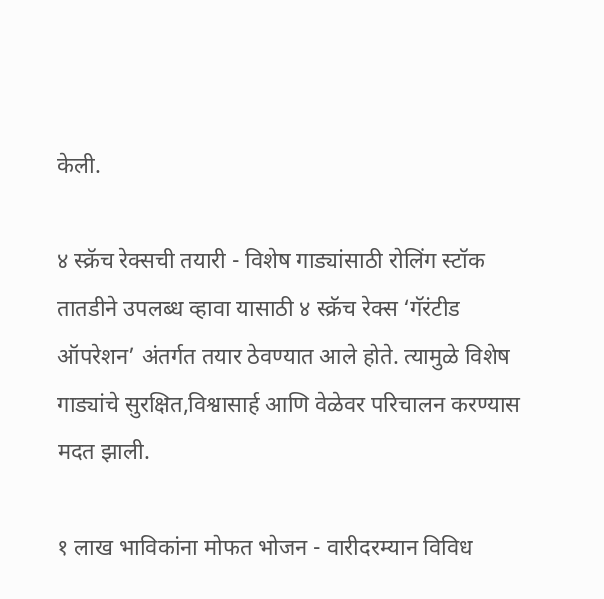केली.

४ स्क्रॅच रेक्सची तयारी - विशेष गाड्यांसाठी रोलिंग स्टॉक तातडीने उपलब्ध व्हावा यासाठी ४ स्क्रॅच रेक्स ‘गॅरंटीड ऑपरेशन’ अंतर्गत तयार ठेवण्यात आले होते. त्यामुळे विशेष गाड्यांचे सुरक्षित,विश्वासार्ह आणि वेळेवर परिचालन करण्यास मदत झाली.

१ लाख भाविकांना मोफत भोजन - वारीदरम्यान विविध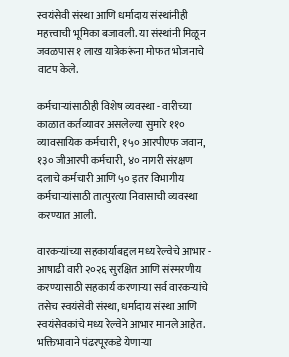स्वयंसेवी संस्था आणि धर्मादाय संस्थांनीही महत्त्वाची भूमिका बजावली. या संस्थांनी मिळून जवळपास १ लाख यात्रेकरूंना मोफत भोजनाचे वाटप केले.

कर्मचाऱ्यांसाठीही विशेष व्यवस्था - वारीच्या काळात कर्तव्यावर असलेल्या सुमारे ११० व्यावसायिक कर्मचारी, १५० आरपीएफ जवान, १३० जीआरपी कर्मचारी, ४० नागरी संरक्षण दलाचे कर्मचारी आणि ५० इतर विभागीय कर्मचाऱ्यांसाठी तात्पुरत्या निवासाची व्यवस्था करण्यात आली.

वारकऱ्यांच्या सहकार्याबद्दल मध्य रेल्वेचे आभार - आषाढी वारी २०२६ सुरक्षित आणि संस्मरणीय करण्यासाठी सहकार्य करणाऱ्या सर्व वारकऱ्यांचे तसेच स्वयंसेवी संस्था, धर्मादाय संस्था आणि स्वयंसेवकांचे मध्य रेल्वेने आभार मानले आहेत. भक्तिभावाने पंढरपूरकडे येणाऱ्या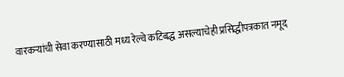वारकऱ्यांची सेवा करण्यासाठी मध्य रेल्वे कटिबद्ध असल्याचेही प्रसिद्धीपत्रकात नमूद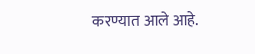करण्यात आले आहे.